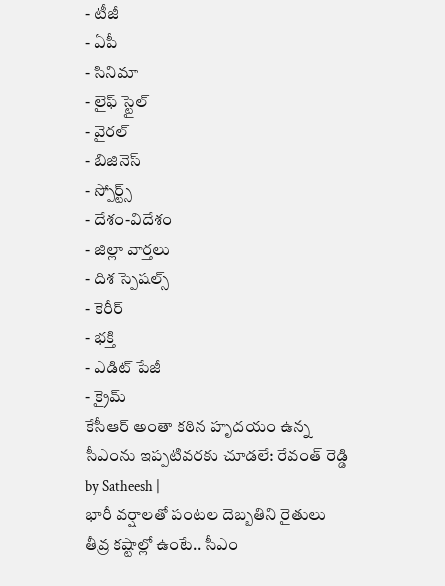- టీజీ
- ఏపీ
- సినిమా
- లైఫ్ స్టైల్
- వైరల్
- బిజినెస్
- స్పోర్ట్స్
- దేశం-విదేశం
- జిల్లా వార్తలు
- దిశ స్పెషల్స్
- కెరీర్
- భక్తి
- ఎడిట్ పేజీ
- క్రైమ్
కేసీఆర్ అంతా కఠిన హృదయం ఉన్న సీఎంను ఇప్పటివరకు చూడలే: రేవంత్ రెడ్డి
by Satheesh |
భారీ వర్షాలతో పంటల దెబ్బతిని రైతులు తీవ్ర కష్టాల్లో ఉంటే.. సీఎం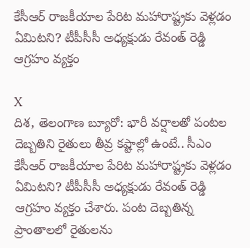కేసీఆర్ రాజకీయాల పేరిట మహారాష్ట్రకు వెళ్లడం ఏమిటని? టీపీసీసీ అధ్యక్షుడు రేవంత్ రెడ్డి ఆగ్రహం వ్యక్తం

X
దిశ, తెలంగాణ బ్యూరో: భారీ వర్షాలతో పంటల దెబ్బతిని రైతులు తీవ్ర కష్టాల్లో ఉంటే.. సీఎం కేసీఆర్ రాజకీయాల పేరిట మహారాష్ట్రకు వెళ్లడం ఏమిటని? టీపీసీసీ అధ్యక్షుడు రేవంత్ రెడ్డి ఆగ్రహం వ్యక్తం చేశారు. పంట దెబ్బతిన్న ప్రాంతాలలో రైతులను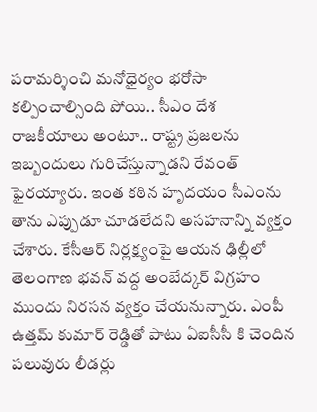పరామర్శించి మనోధైర్యం భరోసా కల్పించాల్సింది పోయి.. సీఎం దేశ రాజకీయాలు అంటూ.. రాష్ట్ర ప్రజలను ఇబ్బందులు గురిచేస్తున్నాడని రేవంత్ ఫైరయ్యారు. ఇంత కఠిన హృదయం సీఎంను తాను ఎప్పుడూ చూడలేదని అసహనాన్ని వ్యక్తం చేశారు. కేసీఆర్ నిర్లక్ష్యంపై ఆయన ఢిల్లీలో తెలంగాణ భవన్ వద్ద అంబేద్కర్ విగ్రహం ముందు నిరసన వ్యక్తం చేయనున్నారు. ఎంపీ ఉత్తమ్ కుమార్ రెడ్డితో పాటు ఏఐసీసీ కి చెందిన పలువురు లీడర్లు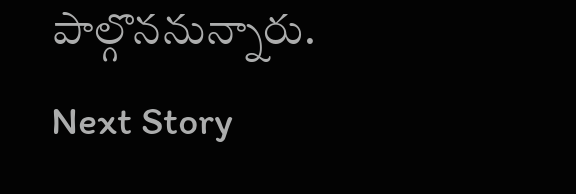పాల్గొననున్నారు.
Next Story